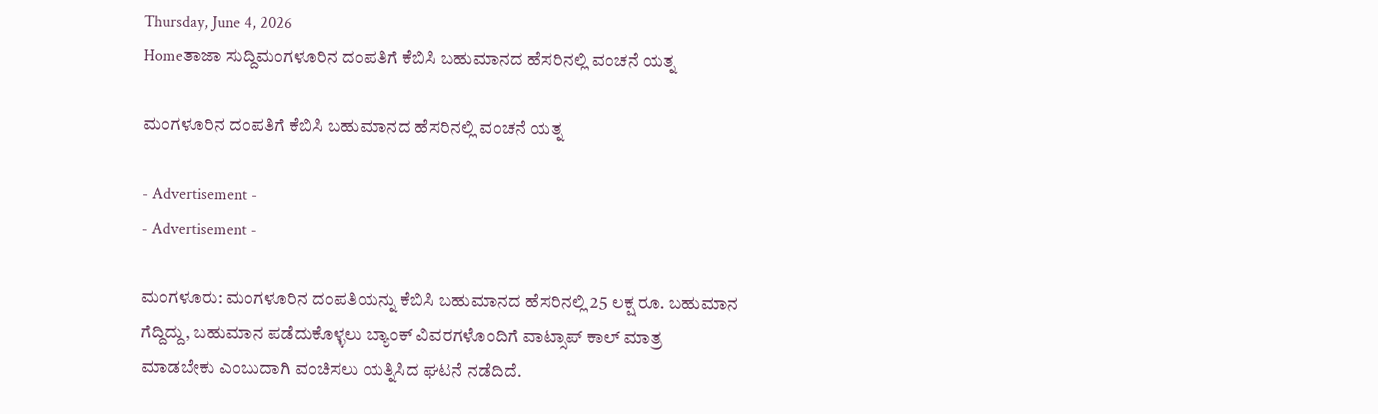Thursday, June 4, 2026
Homeತಾಜಾ ಸುದ್ದಿಮಂಗಳೂರಿನ ದಂಪತಿಗೆ ಕೆಬಿಸಿ ಬಹುಮಾನದ ಹೆಸರಿನಲ್ಲಿ ವಂಚನೆ ಯತ್ನ

ಮಂಗಳೂರಿನ ದಂಪತಿಗೆ ಕೆಬಿಸಿ ಬಹುಮಾನದ ಹೆಸರಿನಲ್ಲಿ ವಂಚನೆ ಯತ್ನ

- Advertisement -
- Advertisement -

ಮಂಗಳೂರು: ಮಂಗಳೂರಿನ ದಂಪತಿಯನ್ನು ಕೆಬಿಸಿ ಬಹುಮಾನದ ಹೆಸರಿನಲ್ಲಿ 25 ಲಕ್ಷ ರೂ. ಬಹುಮಾನ ಗೆದ್ದಿದ್ದು, ಬಹುಮಾನ ಪಡೆದುಕೊಳ್ಳಲು ಬ್ಯಾಂಕ್‌ ವಿವರಗಳೊಂದಿಗೆ ವಾಟ್ಸಾಪ್‌ ಕಾಲ್‌‌ ಮಾತ್ರ ಮಾಡಬೇಕು ಎಂಬುದಾಗಿ ವಂಚಿಸಲು ಯತ್ನಿಸಿದ ಘಟನೆ ನಡೆದಿದೆ.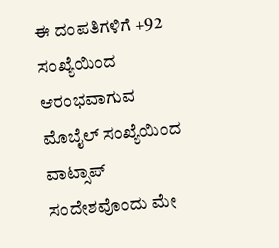ಈ ದಂಪತಿಗಳಿಗೆ +92 ಸಂಖ್ಯೆಯಿಂದ ಆರಂಭವಾಗುವ ಮೊಬೈಲ್‌ ‌ಸಂಖ್ಯೆಯಿಂದ ವಾಟ್ಸಾಪ್‌ ಸಂದೇಶವೊಂದು ಮೇ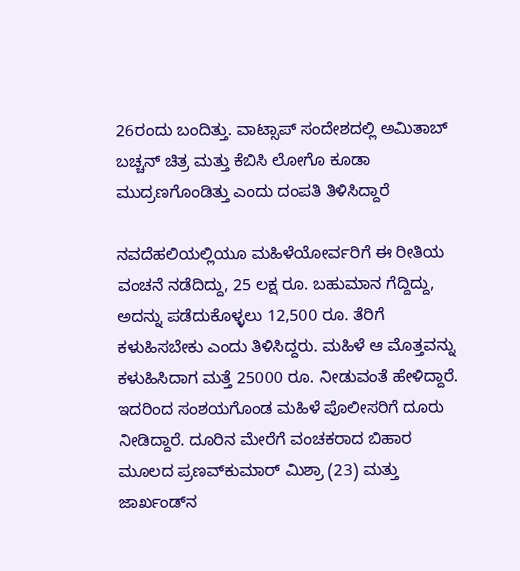26ರಂದು ಬಂದಿತ್ತು. ವಾಟ್ಸಾಪ್‌ ಸಂದೇಶದಲ್ಲಿ ಅಮಿತಾಬ್‌ ಬಚ್ಚನ್‌ ಚಿತ್ರ ಮತ್ತು ಕೆಬಿಸಿ ಲೋಗೊ ಕೂಡಾ ಮುದ್ರಣಗೊಂಡಿತ್ತು ಎಂದು ದಂಪತಿ ತಿಳಿಸಿದ್ದಾರೆ

ನವದೆಹಲಿಯಲ್ಲಿಯೂ ಮಹಿಳೆಯೋರ್ವರಿಗೆ ಈ ರೀತಿಯ ವಂಚನೆ ನಡೆದಿದ್ದು, 25 ಲಕ್ಷ ರೂ. ಬಹುಮಾನ ಗೆದ್ದಿದ್ದು, ಅದನ್ನು ಪಡೆದುಕೊಳ್ಳಲು 12,500 ರೂ. ತೆರಿಗೆ ಕಳುಹಿಸಬೇಕು ಎಂದು ತಿಳಿಸಿದ್ದರು. ಮಹಿಳೆ ಆ ಮೊತ್ತವನ್ನು ಕಳುಹಿಸಿದಾಗ ಮತ್ತೆ 25000 ರೂ. ನೀಡುವಂತೆ ಹೇಳಿದ್ದಾರೆ. ಇದರಿಂದ ಸಂಶಯಗೊಂಡ ಮಹಿಳೆ ಪೊಲೀಸರಿಗೆ ದೂರು ನೀಡಿದ್ದಾರೆ. ದೂರಿನ ಮೇರೆಗೆ ವಂಚಕರಾದ ಬಿಹಾರ ಮೂಲದ ಪ್ರಣವ್‌ಕುಮಾರ್‌ ಮಿಶ್ರಾ (23) ಮತ್ತು ಜಾರ್ಖಂಡ್‌ನ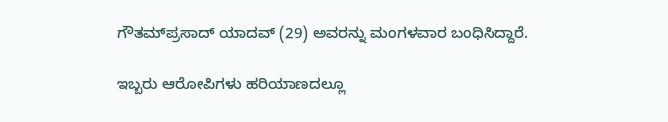ಗೌತಮ್‌ಪ್ರಸಾದ್‌ ಯಾದವ್‌ (29) ಅವರನ್ನು ಮಂಗಳವಾರ ಬಂಧಿಸಿದ್ದಾರೆ.

ಇಬ್ಬರು ಆರೋಪಿಗಳು ಹರಿಯಾಣದಲ್ಲೂ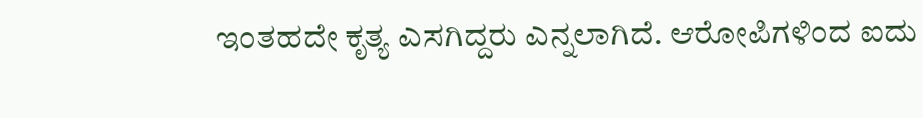ಇಂತಹದೇ ಕೃತ್ಯ ಎಸಗಿದ್ದರು ಎನ್ನಲಾಗಿದೆ. ಆರೋಪಿಗಳಿಂದ ಐದು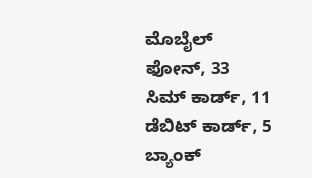ಮೊಬೈಲ್‌ ಫೋನ್, 33 ಸಿಮ್‌ ಕಾರ್ಡ್, 11 ಡೆಬಿಟ್‌ ಕಾರ್ಡ್, 5 ಬ್ಯಾಂಕ್‌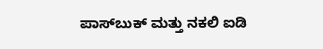ಪಾಸ್‌ಬುಕ್‌ ಮತ್ತು ನಕಲಿ ಐಡಿ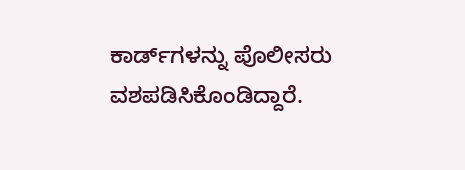ಕಾರ್ಡ್‌‌ಗಳನ್ನು ಪೊಲೀಸರು ವಶಪಡಿಸಿಕೊಂಡಿದ್ದಾರೆ.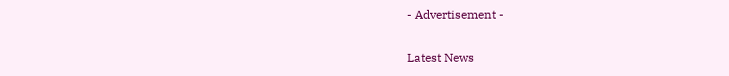- Advertisement -

Latest News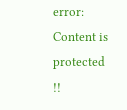error: Content is protected !!